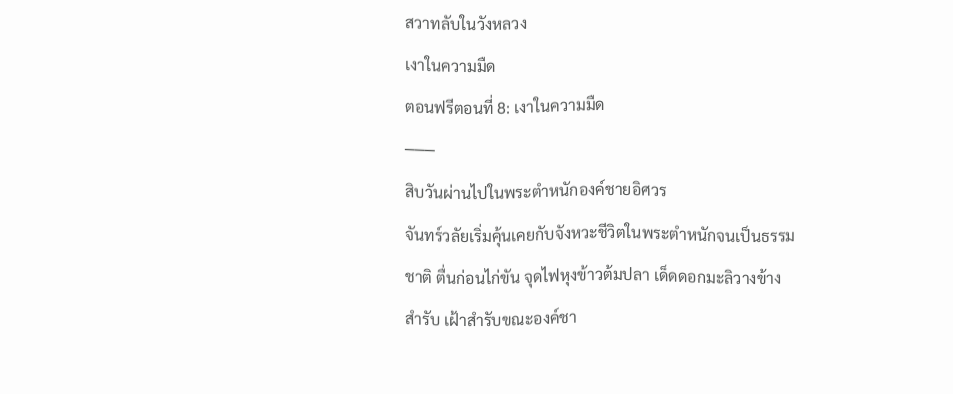สวาทลับในวังหลวง
เงาในความมืด
ตอนฟรีตอนที่ 8: เงาในความมืด
───
สิบวันผ่านไปในพระตำหนักองค์ชายอิศวร
จันทร์วลัยเริ่มคุ้นเคยกับจังหวะชีวิตในพระตำหนักจนเป็นธรรมชาติ ตื่นก่อนไก่ขัน จุดไฟหุงข้าวต้มปลา เด็ดดอกมะลิวางข้างสำรับ เฝ้าสำรับขณะองค์ชา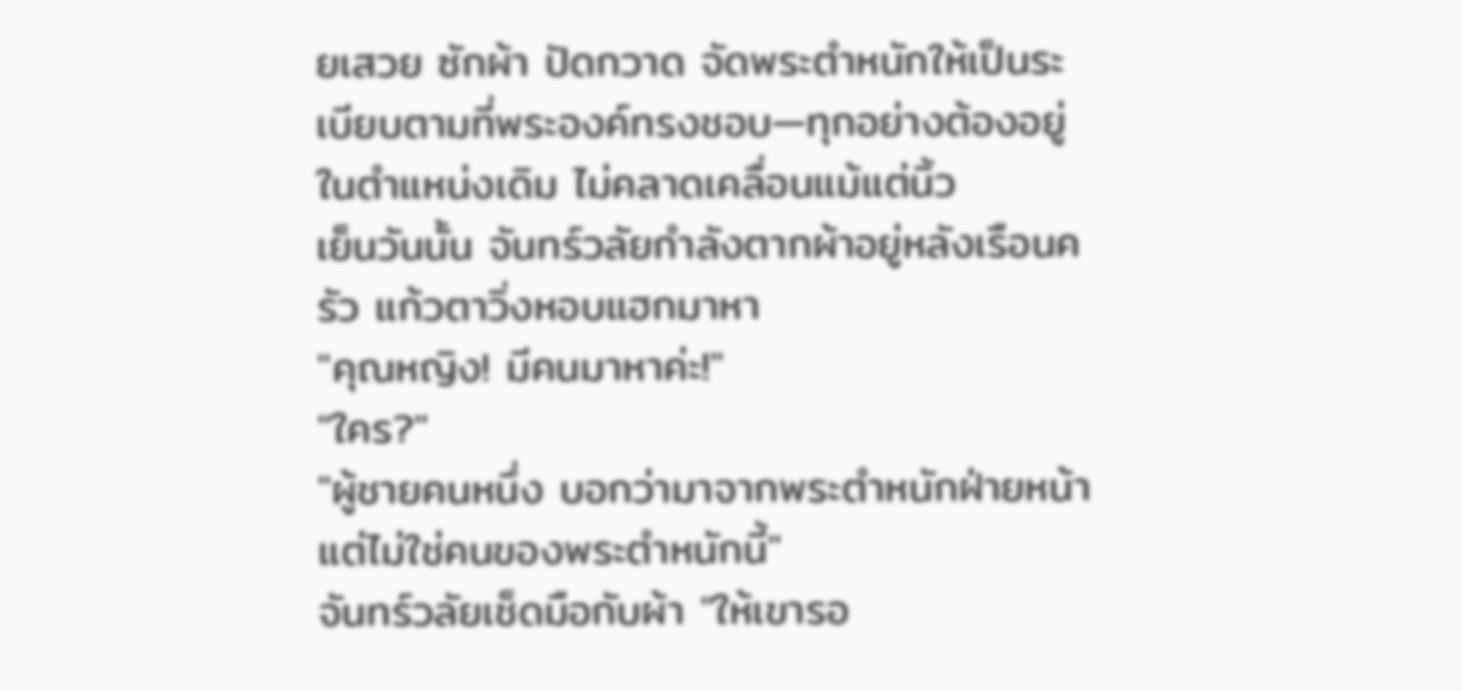ยเสวย ซักผ้า ปัดกวาด จัดพระตำหนักให้เป็นระเบียบตามที่พระองค์ทรงชอบ—ทุกอย่างต้องอยู่ในตำแหน่งเดิม ไม่คลาดเคลื่อนแม้แต่นิ้ว
เย็นวันนั้น จันทร์วลัยกำลังตากผ้าอยู่หลังเรือนครัว แก้วตาวิ่งหอบแฮกมาหา
"คุณหญิง! มีคนมาหาค่ะ!"
"ใคร?"
"ผู้ชายคนหนึ่ง บอกว่ามาจากพระตำหนักฝ่ายหน้า แต่ไม่ใช่คนของพระตำหนักนี้"
จันทร์วลัยเช็ดมือกับผ้า "ให้เขารอ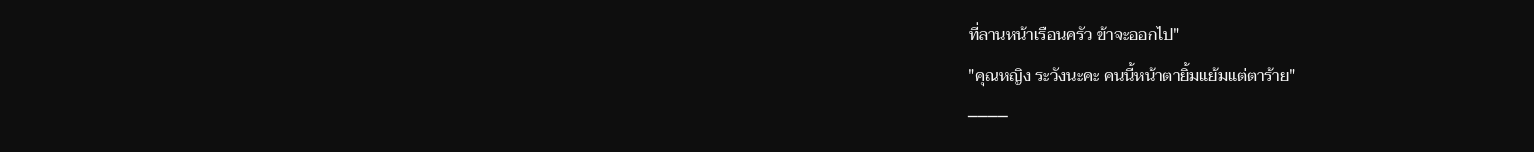ที่ลานหน้าเรือนครัว ข้าจะออกไป"
"คุณหญิง ระวังนะคะ คนนี้หน้าตายิ้มแย้มแต่ตาร้าย"
────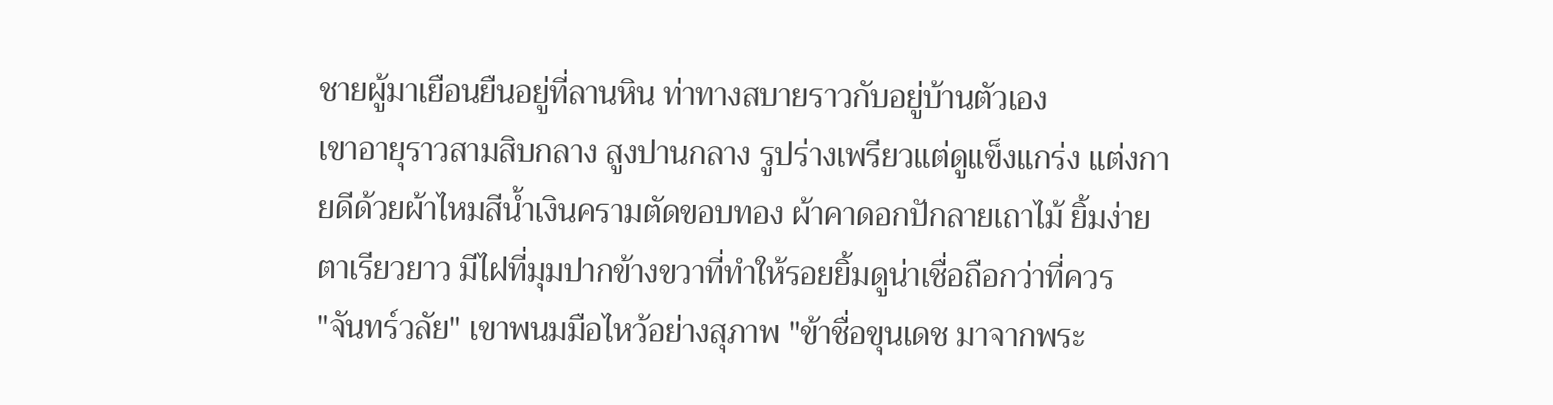ชายผู้มาเยือนยืนอยู่ที่ลานหิน ท่าทางสบายราวกับอยู่บ้านตัวเอง
เขาอายุราวสามสิบกลาง สูงปานกลาง รูปร่างเพรียวแต่ดูแข็งแกร่ง แต่งกายดีด้วยผ้าไหมสีน้ำเงินครามตัดขอบทอง ผ้าคาดอกปักลายเถาไม้ ยิ้มง่าย ตาเรียวยาว มีไฝที่มุมปากข้างขวาที่ทำให้รอยยิ้มดูน่าเชื่อถือกว่าที่ควร
"จันทร์วลัย" เขาพนมมือไหว้อย่างสุภาพ "ข้าชื่อขุนเดช มาจากพระ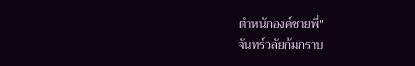ตำหนักองค์ชายพี่"
จันทร์วลัยก้มกราบ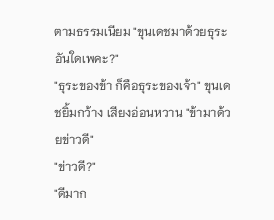ตามธรรมเนียม "ขุนเดชมาด้วยธุระอันใดเพคะ?"
"ธุระของข้า ก็คือธุระของเจ้า" ขุนเดชยิ้มกว้าง เสียงอ่อนหวาน "ข้ามาด้วยข่าวดี"
"ข่าวดี?"
"ดีมาก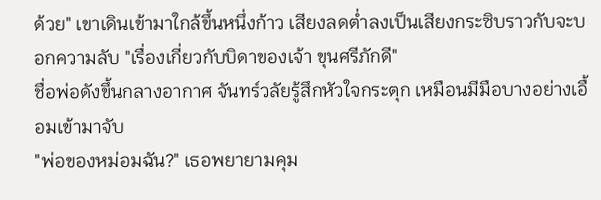ด้วย" เขาเดินเข้ามาใกล้ขึ้นหนึ่งก้าว เสียงลดต่ำลงเป็นเสียงกระซิบราวกับจะบอกความลับ "เรื่องเกี่ยวกับบิดาของเจ้า ขุนศรีภักดี"
ชื่อพ่อดังขึ้นกลางอากาศ จันทร์วลัยรู้สึกหัวใจกระตุก เหมือนมีมือบางอย่างเอื้อมเข้ามาจับ
"พ่อของหม่อมฉัน?" เธอพยายามคุม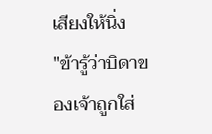เสียงให้นิ่ง
"ข้ารู้ว่าบิดาของเจ้าถูกใส่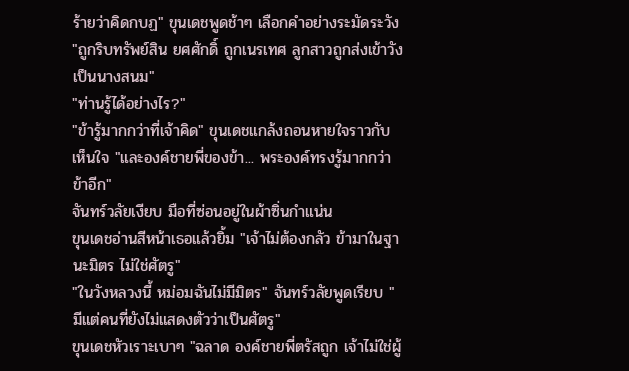ร้ายว่าคิดกบฏ" ขุนเดชพูดช้าๆ เลือกคำอย่างระมัดระวัง "ถูกริบทรัพย์สิน ยศศักดิ์ ถูกเนรเทศ ลูกสาวถูกส่งเข้าวังเป็นนางสนม"
"ท่านรู้ได้อย่างไร?"
"ข้ารู้มากกว่าที่เจ้าคิด" ขุนเดชแกล้งถอนหายใจราวกับเห็นใจ "และองค์ชายพี่ของข้า... พระองค์ทรงรู้มากกว่าข้าอีก"
จันทร์วลัยเงียบ มือที่ซ่อนอยู่ในผ้าซิ่นกำแน่น
ขุนเดชอ่านสีหน้าเธอแล้วยิ้ม "เจ้าไม่ต้องกลัว ข้ามาในฐานะมิตร ไม่ใช่ศัตรู"
"ในวังหลวงนี้ หม่อมฉันไม่มีมิตร" จันทร์วลัยพูดเรียบ "มีแต่คนที่ยังไม่แสดงตัวว่าเป็นศัตรู"
ขุนเดชหัวเราะเบาๆ "ฉลาด องค์ชายพี่ตรัสถูก เจ้าไม่ใช่ผู้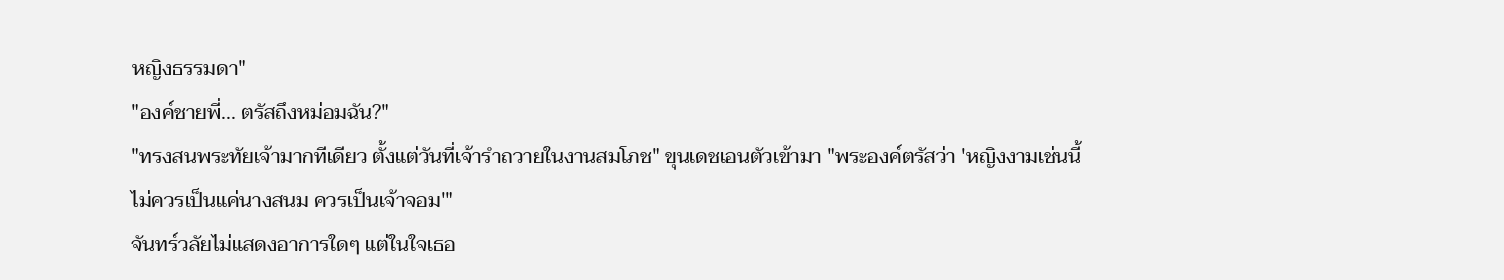หญิงธรรมดา"
"องค์ชายพี่... ตรัสถึงหม่อมฉัน?"
"ทรงสนพระทัยเจ้ามากทีเดียว ตั้งแต่วันที่เจ้ารำถวายในงานสมโภช" ขุนเดชเอนตัวเข้ามา "พระองค์ตรัสว่า 'หญิงงามเช่นนี้ ไม่ควรเป็นแค่นางสนม ควรเป็นเจ้าจอม'"
จันทร์วลัยไม่แสดงอาการใดๆ แต่ในใจเธอ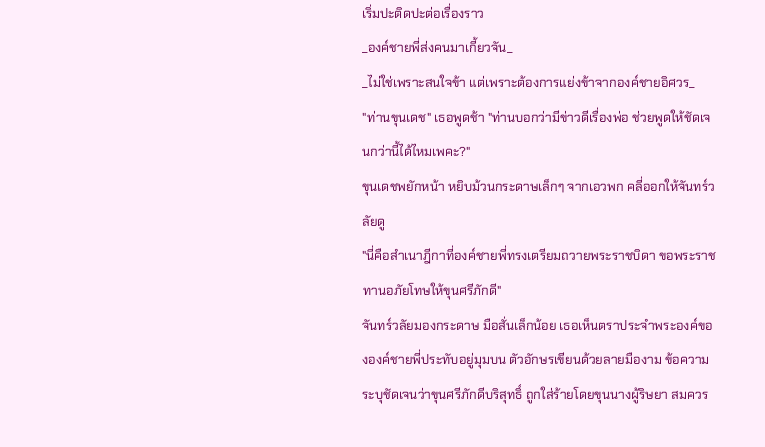เริ่มปะติดปะต่อเรื่องราว
_องค์ชายพี่ส่งคนมาเกี้ยวจัน_
_ไม่ใช่เพราะสนใจข้า แต่เพราะต้องการแย่งข้าจากองค์ชายอิศวร_
"ท่านขุนเดช" เธอพูดช้า "ท่านบอกว่ามีข่าวดีเรื่องพ่อ ช่วยพูดให้ชัดเจนกว่านี้ได้ไหมเพคะ?"
ขุนเดชพยักหน้า หยิบม้วนกระดาษเล็กๆ จากเอวพก คลี่ออกให้จันทร์วลัยดู
"นี่คือสำเนาฎีกาที่องค์ชายพี่ทรงเตรียมถวายพระราชบิดา ขอพระราชทานอภัยโทษให้ขุนศรีภักดี"
จันทร์วลัยมองกระดาษ มือสั่นเล็กน้อย เธอเห็นตราประจำพระองค์ขององค์ชายพี่ประทับอยู่มุมบน ตัวอักษรเขียนด้วยลายมืองาม ข้อความระบุชัดเจนว่าขุนศรีภักดีบริสุทธิ์ ถูกใส่ร้ายโดยขุนนางผู้ริษยา สมควร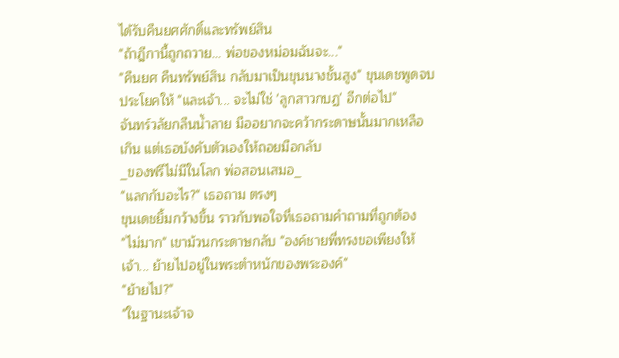ได้รับคืนยศศักดิ์และทรัพย์สิน
"ถ้าฎีกานี้ถูกถวาย... พ่อของหม่อมฉันจะ..."
"คืนยศ คืนทรัพย์สิน กลับมาเป็นขุนนางชั้นสูง" ขุนเดชพูดจบประโยคให้ "และเจ้า... จะไม่ใช่ 'ลูกสาวกบฏ' อีกต่อไป"
จันทร์วลัยกลืนน้ำลาย มืออยากจะคว้ากระดาษนั้นมากเหลือเกิน แต่เธอบังคับตัวเองให้ถอยมือกลับ
_ของฟรีไม่มีในโลก พ่อสอนเสมอ_
"แลกกับอะไร?" เธอถาม ตรงๆ
ขุนเดชยิ้มกว้างขึ้น ราวกับพอใจที่เธอถามคำถามที่ถูกต้อง
"ไม่มาก" เขาม้วนกระดาษกลับ "องค์ชายพี่ทรงขอเพียงให้เจ้า... ย้ายไปอยู่ในพระตำหนักของพระองค์"
"ย้ายไป?"
"ในฐานะเจ้าจ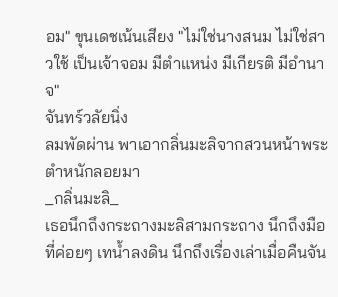อม" ขุนเดชเน้นเสียง "ไม่ใช่นางสนม ไม่ใช่สาวใช้ เป็นเจ้าจอม มีตำแหน่ง มีเกียรติ มีอำนาจ"
จันทร์วลัยนิ่ง
ลมพัดผ่าน พาเอากลิ่นมะลิจากสวนหน้าพระตำหนักลอยมา
_กลิ่นมะลิ_
เธอนึกถึงกระถางมะลิสามกระถาง นึกถึงมือที่ค่อยๆ เทน้ำลงดิน นึกถึงเรื่องเล่าเมื่อคืนจัน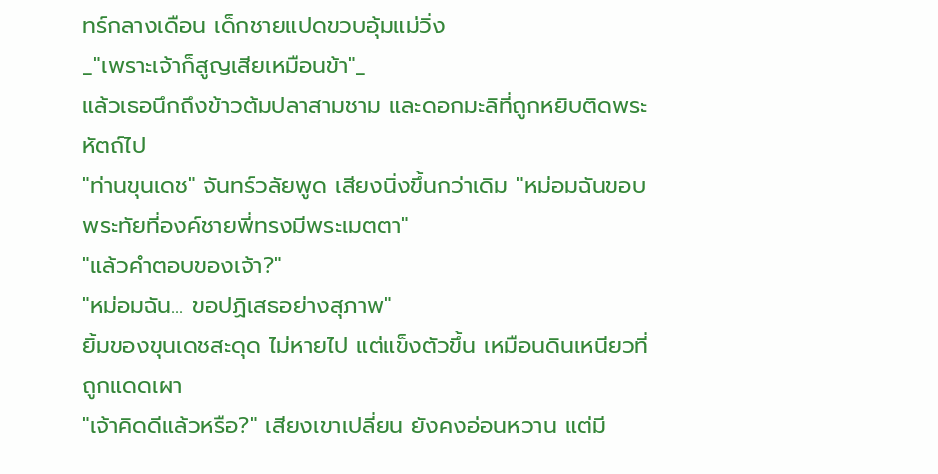ทร์กลางเดือน เด็กชายแปดขวบอุ้มแม่วิ่ง
_"เพราะเจ้าก็สูญเสียเหมือนข้า"_
แล้วเธอนึกถึงข้าวต้มปลาสามชาม และดอกมะลิที่ถูกหยิบติดพระหัตถ์ไป
"ท่านขุนเดช" จันทร์วลัยพูด เสียงนิ่งขึ้นกว่าเดิม "หม่อมฉันขอบพระทัยที่องค์ชายพี่ทรงมีพระเมตตา"
"แล้วคำตอบของเจ้า?"
"หม่อมฉัน... ขอปฏิเสธอย่างสุภาพ"
ยิ้มของขุนเดชสะดุด ไม่หายไป แต่แข็งตัวขึ้น เหมือนดินเหนียวที่ถูกแดดเผา
"เจ้าคิดดีแล้วหรือ?" เสียงเขาเปลี่ยน ยังคงอ่อนหวาน แต่มี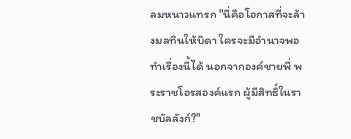ลมหนาวแทรก "นี่คือโอกาสที่จะล้างมลทินให้บิดา ใครจะมีอำนาจพอทำเรื่องนี้ได้ นอกจากองค์ชายพี่ พระราชโอรสองค์แรก ผู้มีสิทธิ์ในราชบัลลังก์?"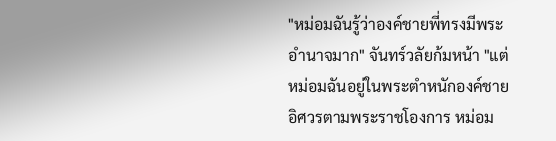"หม่อมฉันรู้ว่าองค์ชายพี่ทรงมีพระอำนาจมาก" จันทร์วลัยก้มหน้า "แต่หม่อมฉันอยู่ในพระตำหนักองค์ชายอิศวรตามพระราชโองการ หม่อม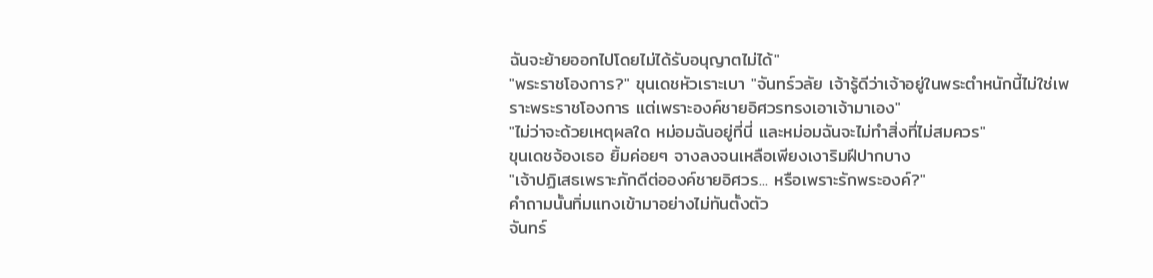ฉันจะย้ายออกไปโดยไม่ได้รับอนุญาตไม่ได้"
"พระราชโองการ?" ขุนเดชหัวเราะเบา "จันทร์วลัย เจ้ารู้ดีว่าเจ้าอยู่ในพระตำหนักนี้ไม่ใช่เพราะพระราชโองการ แต่เพราะองค์ชายอิศวรทรงเอาเจ้ามาเอง"
"ไม่ว่าจะด้วยเหตุผลใด หม่อมฉันอยู่ที่นี่ และหม่อมฉันจะไม่ทำสิ่งที่ไม่สมควร"
ขุนเดชจ้องเธอ ยิ้มค่อยๆ จางลงจนเหลือเพียงเงาริมฝีปากบาง
"เจ้าปฏิเสธเพราะภักดีต่อองค์ชายอิศวร... หรือเพราะรักพระองค์?"
คำถามนั้นทิ่มแทงเข้ามาอย่างไม่ทันตั้งตัว
จันทร์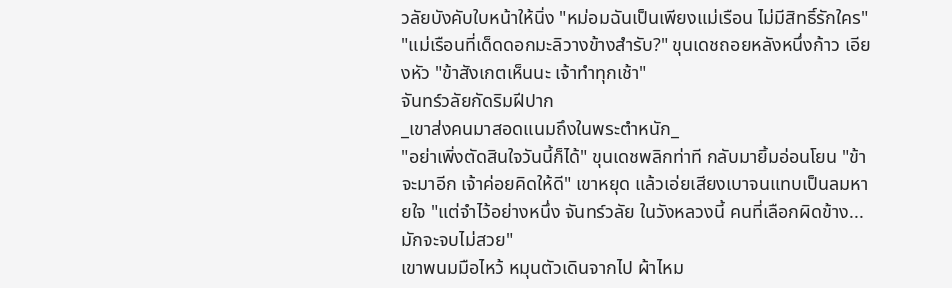วลัยบังคับใบหน้าให้นิ่ง "หม่อมฉันเป็นเพียงแม่เรือน ไม่มีสิทธิ์รักใคร"
"แม่เรือนที่เด็ดดอกมะลิวางข้างสำรับ?" ขุนเดชถอยหลังหนึ่งก้าว เอียงหัว "ข้าสังเกตเห็นนะ เจ้าทำทุกเช้า"
จันทร์วลัยกัดริมฝีปาก
_เขาส่งคนมาสอดแนมถึงในพระตำหนัก_
"อย่าเพิ่งตัดสินใจวันนี้ก็ได้" ขุนเดชพลิกท่าที กลับมายิ้มอ่อนโยน "ข้าจะมาอีก เจ้าค่อยคิดให้ดี" เขาหยุด แล้วเอ่ยเสียงเบาจนแทบเป็นลมหายใจ "แต่จำไว้อย่างหนึ่ง จันทร์วลัย ในวังหลวงนี้ คนที่เลือกผิดข้าง... มักจะจบไม่สวย"
เขาพนมมือไหว้ หมุนตัวเดินจากไป ผ้าไหม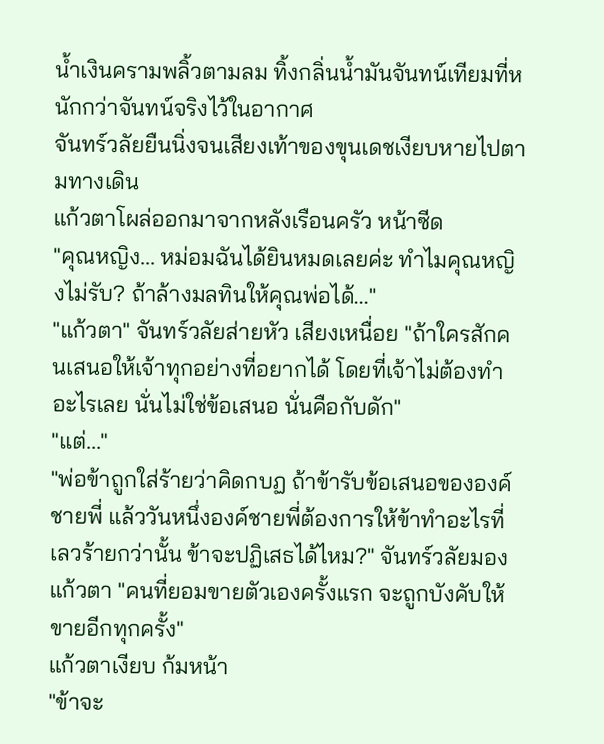น้ำเงินครามพลิ้วตามลม ทิ้งกลิ่นน้ำมันจันทน์เทียมที่หนักกว่าจันทน์จริงไว้ในอากาศ
จันทร์วลัยยืนนิ่งจนเสียงเท้าของขุนเดชเงียบหายไปตามทางเดิน
แก้วตาโผล่ออกมาจากหลังเรือนครัว หน้าซีด
"คุณหญิง... หม่อมฉันได้ยินหมดเลยค่ะ ทำไมคุณหญิงไม่รับ? ถ้าล้างมลทินให้คุณพ่อได้..."
"แก้วตา" จันทร์วลัยส่ายหัว เสียงเหนื่อย "ถ้าใครสักคนเสนอให้เจ้าทุกอย่างที่อยากได้ โดยที่เจ้าไม่ต้องทำอะไรเลย นั่นไม่ใช่ข้อเสนอ นั่นคือกับดัก"
"แต่..."
"พ่อข้าถูกใส่ร้ายว่าคิดกบฏ ถ้าข้ารับข้อเสนอขององค์ชายพี่ แล้ววันหนึ่งองค์ชายพี่ต้องการให้ข้าทำอะไรที่เลวร้ายกว่านั้น ข้าจะปฏิเสธได้ไหม?" จันทร์วลัยมองแก้วตา "คนที่ยอมขายตัวเองครั้งแรก จะถูกบังคับให้ขายอีกทุกครั้ง"
แก้วตาเงียบ ก้มหน้า
"ข้าจะ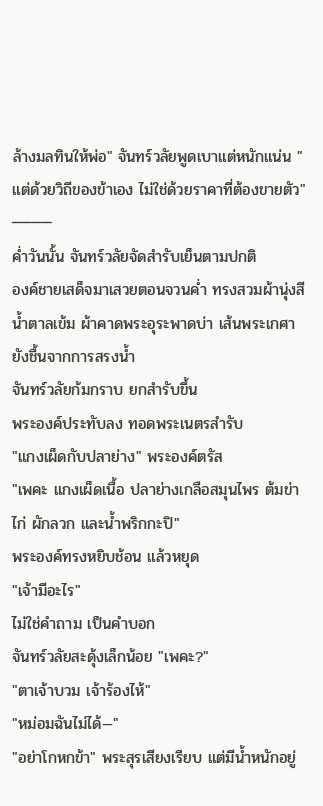ล้างมลทินให้พ่อ" จันทร์วลัยพูดเบาแต่หนักแน่น "แต่ด้วยวิถีของข้าเอง ไม่ใช่ด้วยราคาที่ต้องขายตัว"
────
ค่ำวันนั้น จันทร์วลัยจัดสำรับเย็นตามปกติ
องค์ชายเสด็จมาเสวยตอนจวนค่ำ ทรงสวมผ้านุ่งสีน้ำตาลเข้ม ผ้าคาดพระอุระพาดบ่า เส้นพระเกศายังชื้นจากการสรงน้ำ
จันทร์วลัยก้มกราบ ยกสำรับขึ้น
พระองค์ประทับลง ทอดพระเนตรสำรับ
"แกงเผ็ดกับปลาย่าง" พระองค์ตรัส
"เพคะ แกงเผ็ดเนื้อ ปลาย่างเกลือสมุนไพร ต้มข่าไก่ ผักลวก และน้ำพริกกะปิ"
พระองค์ทรงหยิบช้อน แล้วหยุด
"เจ้ามีอะไร"
ไม่ใช่คำถาม เป็นคำบอก
จันทร์วลัยสะดุ้งเล็กน้อย "เพคะ?"
"ตาเจ้าบวม เจ้าร้องไห้"
"หม่อมฉันไม่ได้—"
"อย่าโกหกข้า" พระสุรเสียงเรียบ แต่มีน้ำหนักอยู่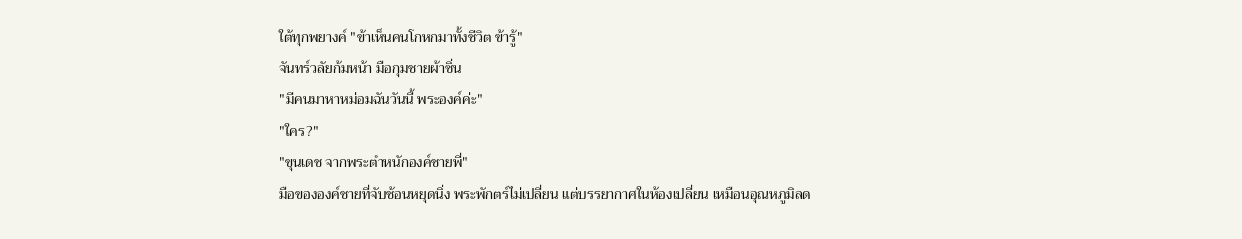ใต้ทุกพยางค์ "ข้าเห็นคนโกหกมาทั้งชีวิต ข้ารู้"
จันทร์วลัยก้มหน้า มือกุมชายผ้าซิ่น
"มีคนมาหาหม่อมฉันวันนี้ พระองค์ค่ะ"
"ใคร?"
"ขุนเดช จากพระตำหนักองค์ชายพี่"
มือขององค์ชายที่จับช้อนหยุดนิ่ง พระพักตร์ไม่เปลี่ยน แต่บรรยากาศในห้องเปลี่ยน เหมือนอุณหภูมิลด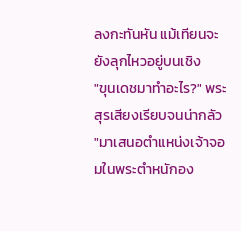ลงกะทันหัน แม้เทียนจะยังลุกไหวอยู่บนเชิง
"ขุนเดชมาทำอะไร?" พระสุรเสียงเรียบจนน่ากลัว
"มาเสนอตำแหน่งเจ้าจอมในพระตำหนักอง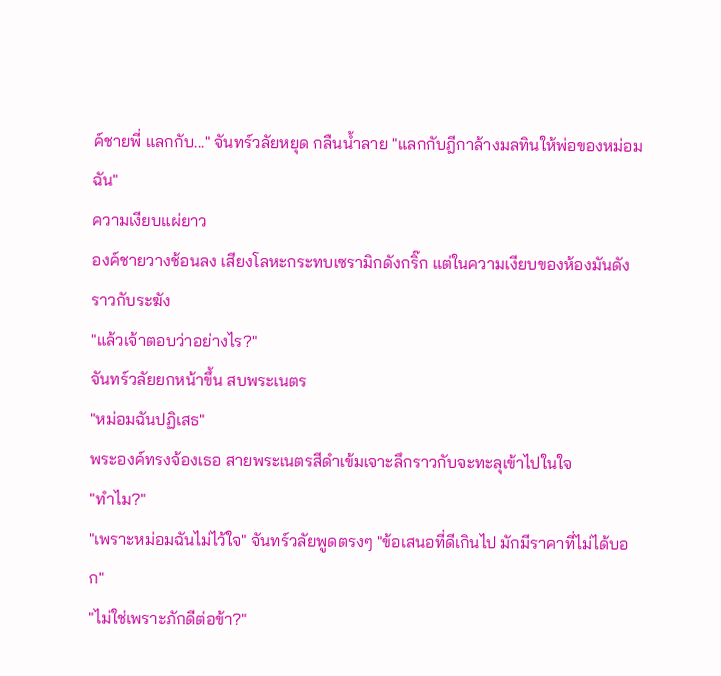ค์ชายพี่ แลกกับ..." จันทร์วลัยหยุด กลืนน้ำลาย "แลกกับฎีกาล้างมลทินให้พ่อของหม่อมฉัน"
ความเงียบแผ่ยาว
องค์ชายวางช้อนลง เสียงโลหะกระทบเซรามิกดังกริ๊ก แต่ในความเงียบของห้องมันดังราวกับระฆัง
"แล้วเจ้าตอบว่าอย่างไร?"
จันทร์วลัยยกหน้าขึ้น สบพระเนตร
"หม่อมฉันปฏิเสธ"
พระองค์ทรงจ้องเธอ สายพระเนตรสีดำเข้มเจาะลึกราวกับจะทะลุเข้าไปในใจ
"ทำไม?"
"เพราะหม่อมฉันไม่ไว้ใจ" จันทร์วลัยพูดตรงๆ "ข้อเสนอที่ดีเกินไป มักมีราคาที่ไม่ได้บอก"
"ไม่ใช่เพราะภักดีต่อข้า?"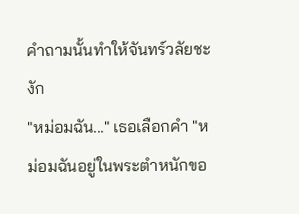คำถามนั้นทำให้จันทร์วลัยชะงัก
"หม่อมฉัน..." เธอเลือกคำ "หม่อมฉันอยู่ในพระตำหนักขอ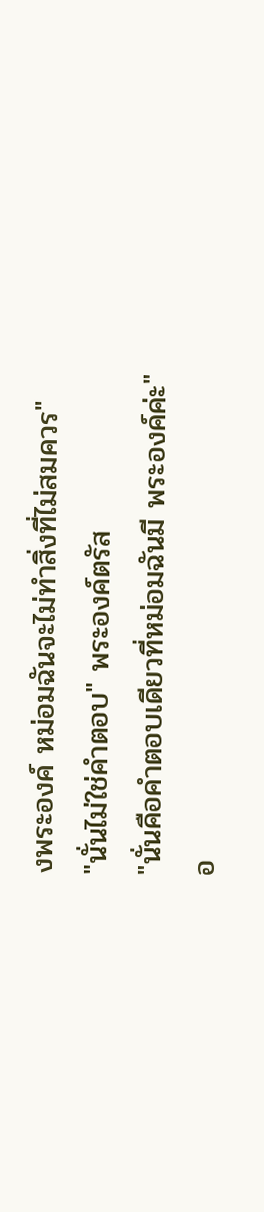งพระองค์ หม่อมฉันจะไม่ทำสิ่งที่ไม่สมควร"
"นั่นไม่ใช่คำตอบ" พระองค์ตรัส
"นั่นคือคำตอบเดียวที่หม่อมฉันมี พระองค์ค่ะ"
อ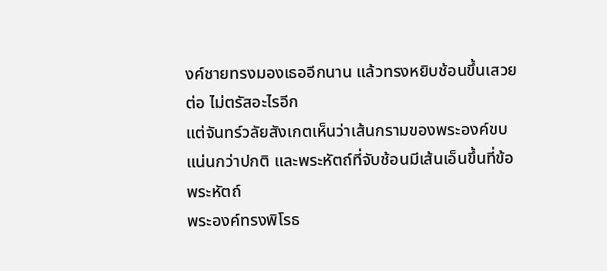งค์ชายทรงมองเธออีกนาน แล้วทรงหยิบช้อนขึ้นเสวยต่อ ไม่ตรัสอะไรอีก
แต่จันทร์วลัยสังเกตเห็นว่าเส้นกรามของพระองค์ขบแน่นกว่าปกติ และพระหัตถ์ที่จับช้อนมีเส้นเอ็นขึ้นที่ข้อพระหัตถ์
พระองค์ทรงพิโรธ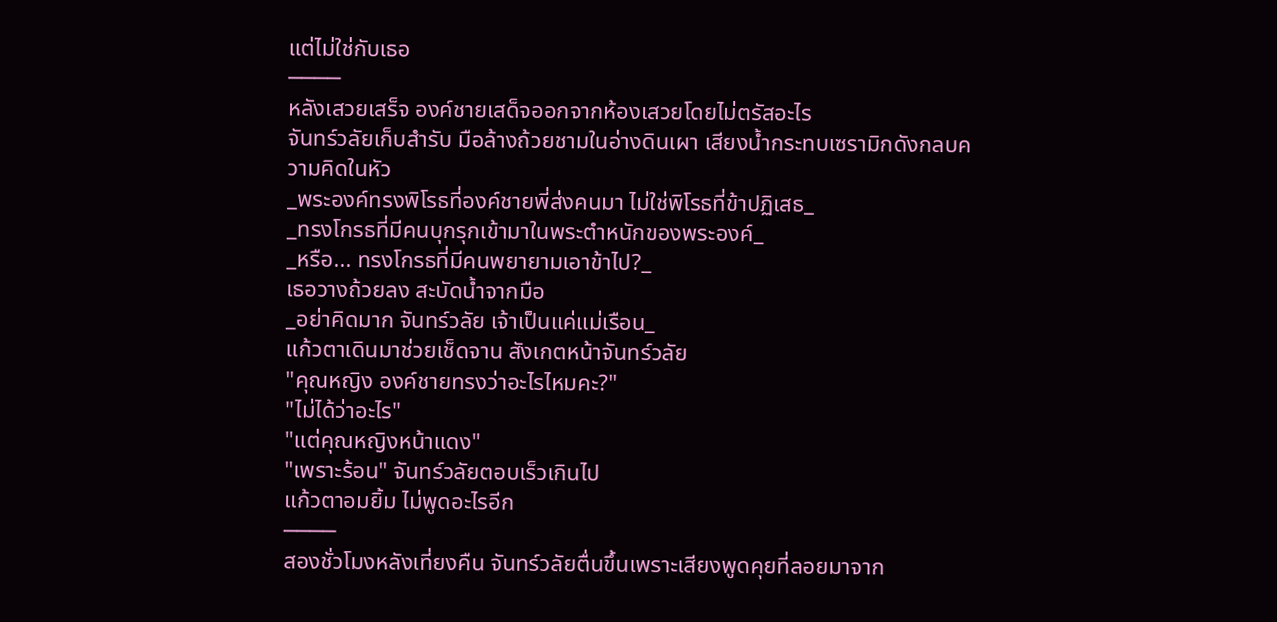แต่ไม่ใช่กับเธอ
────
หลังเสวยเสร็จ องค์ชายเสด็จออกจากห้องเสวยโดยไม่ตรัสอะไร
จันทร์วลัยเก็บสำรับ มือล้างถ้วยชามในอ่างดินเผา เสียงน้ำกระทบเซรามิกดังกลบความคิดในหัว
_พระองค์ทรงพิโรธที่องค์ชายพี่ส่งคนมา ไม่ใช่พิโรธที่ข้าปฏิเสธ_
_ทรงโกรธที่มีคนบุกรุกเข้ามาในพระตำหนักของพระองค์_
_หรือ... ทรงโกรธที่มีคนพยายามเอาข้าไป?_
เธอวางถ้วยลง สะบัดน้ำจากมือ
_อย่าคิดมาก จันทร์วลัย เจ้าเป็นแค่แม่เรือน_
แก้วตาเดินมาช่วยเช็ดจาน สังเกตหน้าจันทร์วลัย
"คุณหญิง องค์ชายทรงว่าอะไรไหมคะ?"
"ไม่ได้ว่าอะไร"
"แต่คุณหญิงหน้าแดง"
"เพราะร้อน" จันทร์วลัยตอบเร็วเกินไป
แก้วตาอมยิ้ม ไม่พูดอะไรอีก
────
สองชั่วโมงหลังเที่ยงคืน จันทร์วลัยตื่นขึ้นเพราะเสียงพูดคุยที่ลอยมาจาก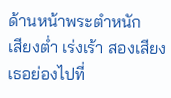ด้านหน้าพระตำหนัก
เสียงต่ำ เร่งเร้า สองเสียง
เธอย่องไปที่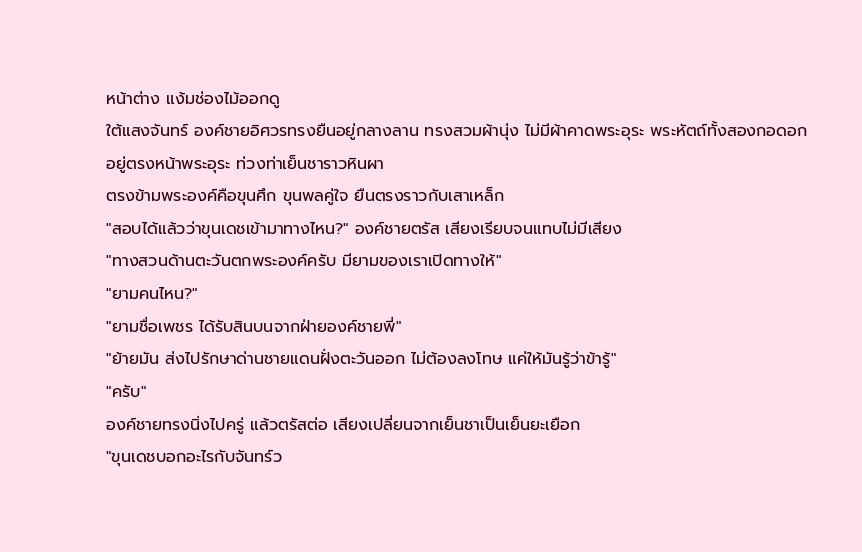หน้าต่าง แง้มช่องไม้ออกดู
ใต้แสงจันทร์ องค์ชายอิศวรทรงยืนอยู่กลางลาน ทรงสวมผ้านุ่ง ไม่มีผ้าคาดพระอุระ พระหัตถ์ทั้งสองกอดอกอยู่ตรงหน้าพระอุระ ท่วงท่าเย็นชาราวหินผา
ตรงข้ามพระองค์คือขุนศึก ขุนพลคู่ใจ ยืนตรงราวกับเสาเหล็ก
"สอบได้แล้วว่าขุนเดชเข้ามาทางไหน?" องค์ชายตรัส เสียงเรียบจนแทบไม่มีเสียง
"ทางสวนด้านตะวันตกพระองค์ครับ มียามของเราเปิดทางให้"
"ยามคนไหน?"
"ยามชื่อเพชร ได้รับสินบนจากฝ่ายองค์ชายพี่"
"ย้ายมัน ส่งไปรักษาด่านชายแดนฝั่งตะวันออก ไม่ต้องลงโทษ แค่ให้มันรู้ว่าข้ารู้"
"ครับ"
องค์ชายทรงนิ่งไปครู่ แล้วตรัสต่อ เสียงเปลี่ยนจากเย็นชาเป็นเย็นยะเยือก
"ขุนเดชบอกอะไรกับจันทร์ว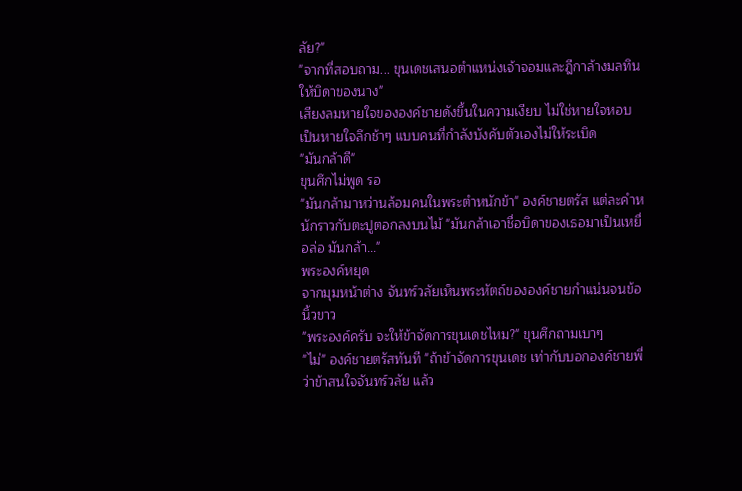ลัย?"
"จากที่สอบถาม... ขุนเดชเสนอตำแหน่งเจ้าจอมและฎีกาล้างมลทินให้บิดาของนาง"
เสียงลมหายใจขององค์ชายดังขึ้นในความเงียบ ไม่ใช่หายใจหอบ เป็นหายใจลึกช้าๆ แบบคนที่กำลังบังคับตัวเองไม่ให้ระเบิด
"มันกล้าดี"
ขุนศึกไม่พูด รอ
"มันกล้ามาหว่านล้อมคนในพระตำหนักข้า" องค์ชายตรัส แต่ละคำหนักราวกับตะปูตอกลงบนไม้ "มันกล้าเอาชื่อบิดาของเธอมาเป็นเหยื่อล่อ มันกล้า..."
พระองค์หยุด
จากมุมหน้าต่าง จันทร์วลัยเห็นพระหัตถ์ขององค์ชายกำแน่นจนข้อนิ้วขาว
"พระองค์ครับ จะให้ข้าจัดการขุนเดชไหม?" ขุนศึกถามเบาๆ
"ไม่" องค์ชายตรัสทันที "ถ้าข้าจัดการขุนเดช เท่ากับบอกองค์ชายพี่ว่าข้าสนใจจันทร์วลัย แล้ว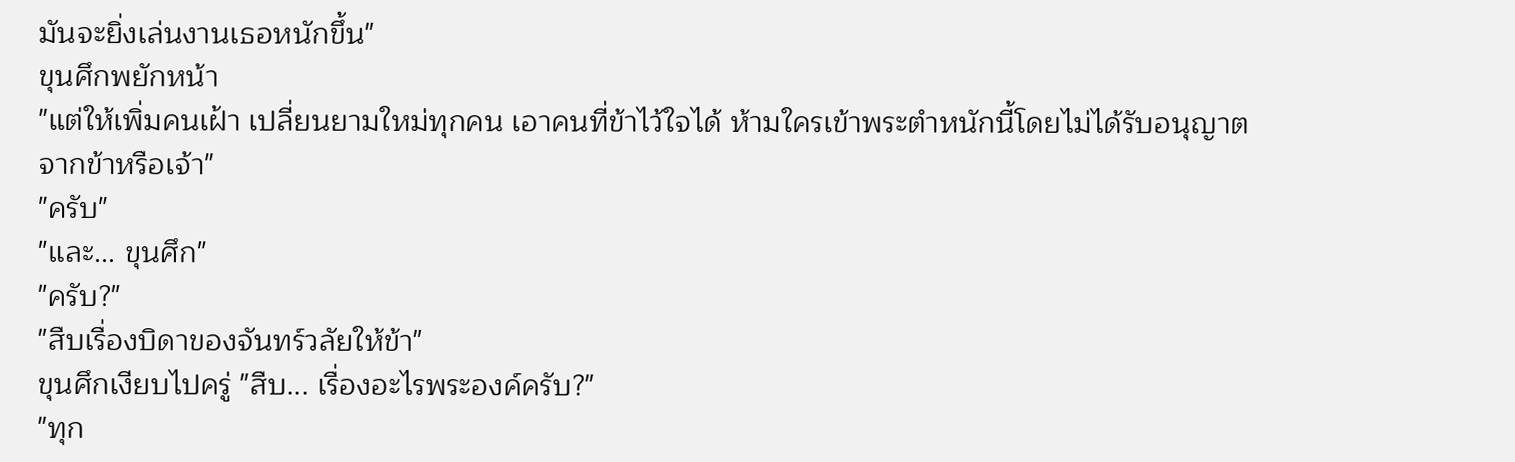มันจะยิ่งเล่นงานเธอหนักขึ้น"
ขุนศึกพยักหน้า
"แต่ให้เพิ่มคนเฝ้า เปลี่ยนยามใหม่ทุกคน เอาคนที่ข้าไว้ใจได้ ห้ามใครเข้าพระตำหนักนี้โดยไม่ได้รับอนุญาตจากข้าหรือเจ้า"
"ครับ"
"และ... ขุนศึก"
"ครับ?"
"สืบเรื่องบิดาของจันทร์วลัยให้ข้า"
ขุนศึกเงียบไปครู่ "สืบ... เรื่องอะไรพระองค์ครับ?"
"ทุก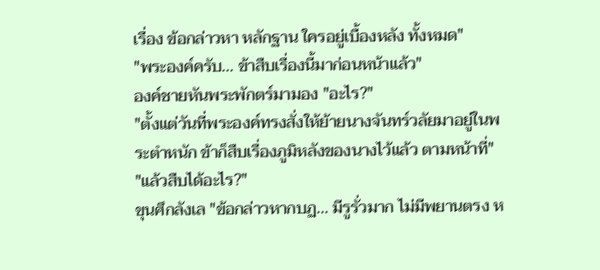เรื่อง ข้อกล่าวหา หลักฐาน ใครอยู่เบื้องหลัง ทั้งหมด"
"พระองค์ครับ... ข้าสืบเรื่องนี้มาก่อนหน้าแล้ว"
องค์ชายหันพระพักตร์มามอง "อะไร?"
"ตั้งแต่วันที่พระองค์ทรงสั่งให้ย้ายนางจันทร์วลัยมาอยู่ในพระตำหนัก ข้าก็สืบเรื่องภูมิหลังของนางไว้แล้ว ตามหน้าที่"
"แล้วสืบได้อะไร?"
ขุนศึกลังเล "ข้อกล่าวหากบฏ... มีรูรั่วมาก ไม่มีพยานตรง ห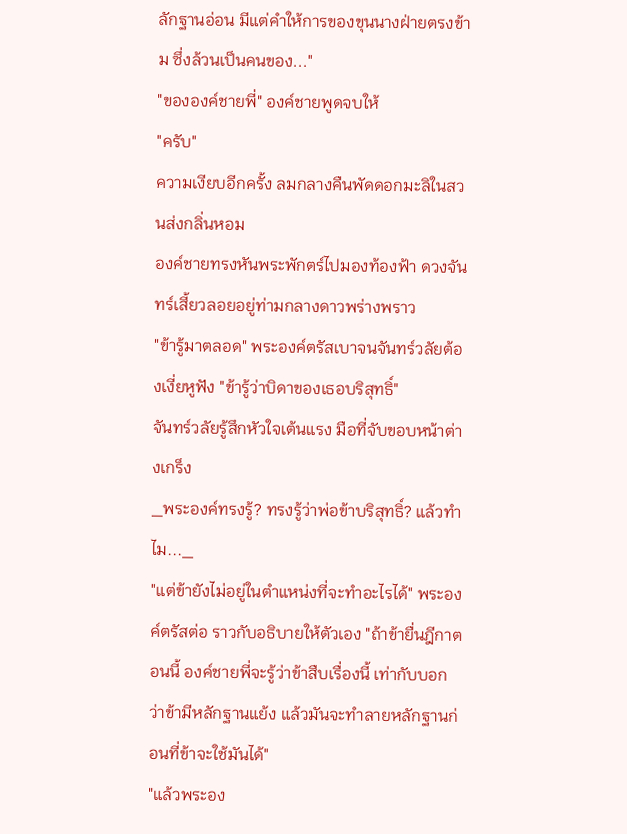ลักฐานอ่อน มีแต่คำให้การของขุนนางฝ่ายตรงข้าม ซึ่งล้วนเป็นคนของ..."
"ขององค์ชายพี่" องค์ชายพูดจบให้
"ครับ"
ความเงียบอีกครั้ง ลมกลางคืนพัดดอกมะลิในสวนส่งกลิ่นหอม
องค์ชายทรงหันพระพักตร์ไปมองท้องฟ้า ดวงจันทร์เสี้ยวลอยอยู่ท่ามกลางดาวพร่างพราว
"ข้ารู้มาตลอด" พระองค์ตรัสเบาจนจันทร์วลัยต้องเงี่ยหูฟัง "ข้ารู้ว่าบิดาของเธอบริสุทธิ์"
จันทร์วลัยรู้สึกหัวใจเต้นแรง มือที่จับขอบหน้าต่างเกร็ง
_พระองค์ทรงรู้? ทรงรู้ว่าพ่อข้าบริสุทธิ์? แล้วทำไม..._
"แต่ข้ายังไม่อยู่ในตำแหน่งที่จะทำอะไรได้" พระองค์ตรัสต่อ ราวกับอธิบายให้ตัวเอง "ถ้าข้ายื่นฎีกาตอนนี้ องค์ชายพี่จะรู้ว่าข้าสืบเรื่องนี้ เท่ากับบอกว่าข้ามีหลักฐานแย้ง แล้วมันจะทำลายหลักฐานก่อนที่ข้าจะใช้มันได้"
"แล้วพระอง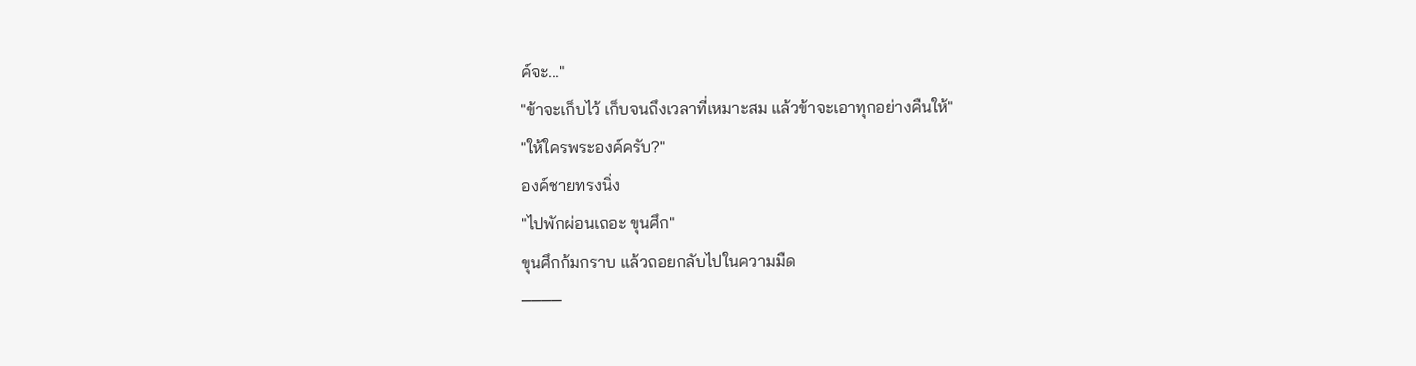ค์จะ..."
"ข้าจะเก็บไว้ เก็บจนถึงเวลาที่เหมาะสม แล้วข้าจะเอาทุกอย่างคืนให้"
"ให้ใครพระองค์ครับ?"
องค์ชายทรงนิ่ง
"ไปพักผ่อนเถอะ ขุนศึก"
ขุนศึกก้มกราบ แล้วถอยกลับไปในความมืด
────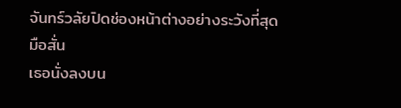จันทร์วลัยปิดช่องหน้าต่างอย่างระวังที่สุด มือสั่น
เธอนั่งลงบน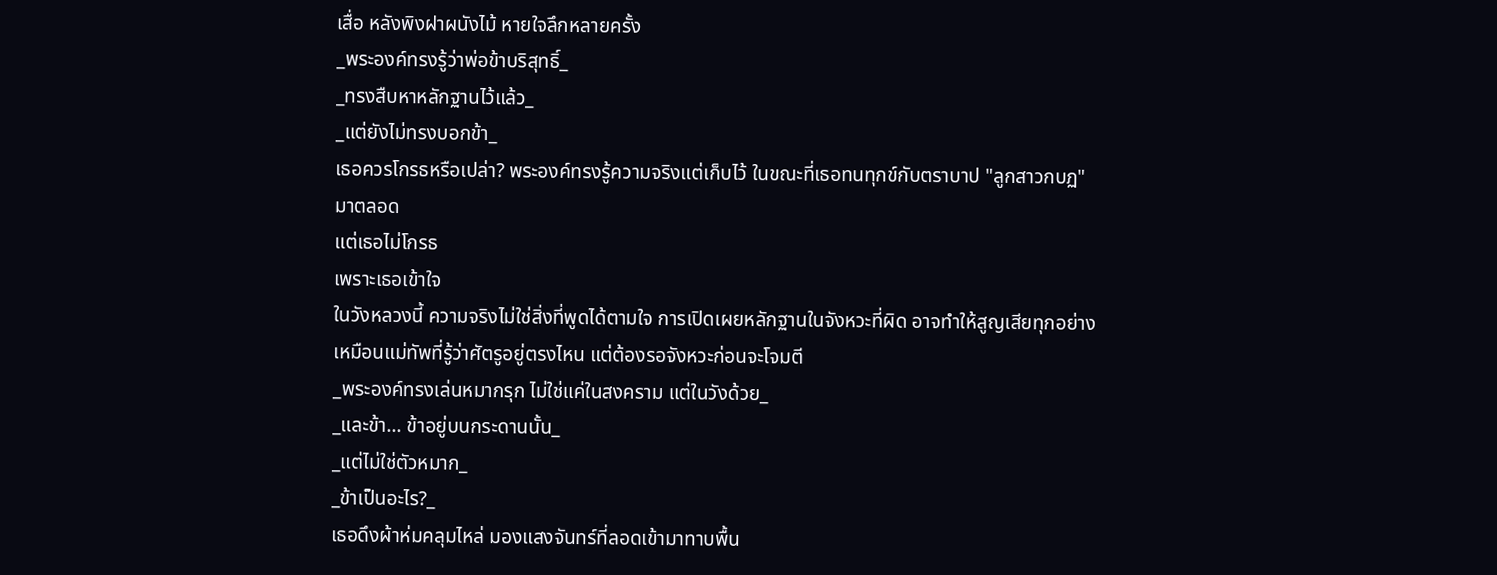เสื่อ หลังพิงฝาผนังไม้ หายใจลึกหลายครั้ง
_พระองค์ทรงรู้ว่าพ่อข้าบริสุทธิ์_
_ทรงสืบหาหลักฐานไว้แล้ว_
_แต่ยังไม่ทรงบอกข้า_
เธอควรโกรธหรือเปล่า? พระองค์ทรงรู้ความจริงแต่เก็บไว้ ในขณะที่เธอทนทุกข์กับตราบาป "ลูกสาวกบฏ" มาตลอด
แต่เธอไม่โกรธ
เพราะเธอเข้าใจ
ในวังหลวงนี้ ความจริงไม่ใช่สิ่งที่พูดได้ตามใจ การเปิดเผยหลักฐานในจังหวะที่ผิด อาจทำให้สูญเสียทุกอย่าง เหมือนแม่ทัพที่รู้ว่าศัตรูอยู่ตรงไหน แต่ต้องรอจังหวะก่อนจะโจมตี
_พระองค์ทรงเล่นหมากรุก ไม่ใช่แค่ในสงคราม แต่ในวังด้วย_
_และข้า... ข้าอยู่บนกระดานนั้น_
_แต่ไม่ใช่ตัวหมาก_
_ข้าเป็นอะไร?_
เธอดึงผ้าห่มคลุมไหล่ มองแสงจันทร์ที่ลอดเข้ามาทาบพื้น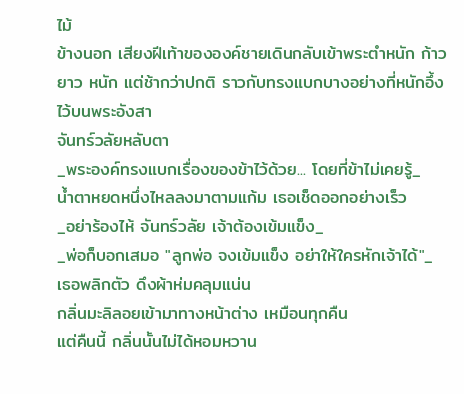ไม้
ข้างนอก เสียงฝีเท้าขององค์ชายเดินกลับเข้าพระตำหนัก ก้าวยาว หนัก แต่ช้ากว่าปกติ ราวกับทรงแบกบางอย่างที่หนักอึ้งไว้บนพระอังสา
จันทร์วลัยหลับตา
_พระองค์ทรงแบกเรื่องของข้าไว้ด้วย... โดยที่ข้าไม่เคยรู้_
น้ำตาหยดหนึ่งไหลลงมาตามแก้ม เธอเช็ดออกอย่างเร็ว
_อย่าร้องไห้ จันทร์วลัย เจ้าต้องเข้มแข็ง_
_พ่อก็บอกเสมอ "ลูกพ่อ จงเข้มแข็ง อย่าให้ใครหักเจ้าได้"_
เธอพลิกตัว ดึงผ้าห่มคลุมแน่น
กลิ่นมะลิลอยเข้ามาทางหน้าต่าง เหมือนทุกคืน
แต่คืนนี้ กลิ่นนั้นไม่ได้หอมหวาน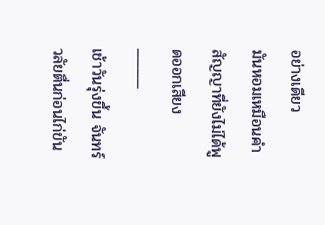อย่างเดียว
มันหอมเหมือนคำสัญญาที่ยังไม่ได้พูดออกเสียง
────
เช้าวันรุ่งขึ้น จันทร์วลัยตื่นก่อนไก่ขัน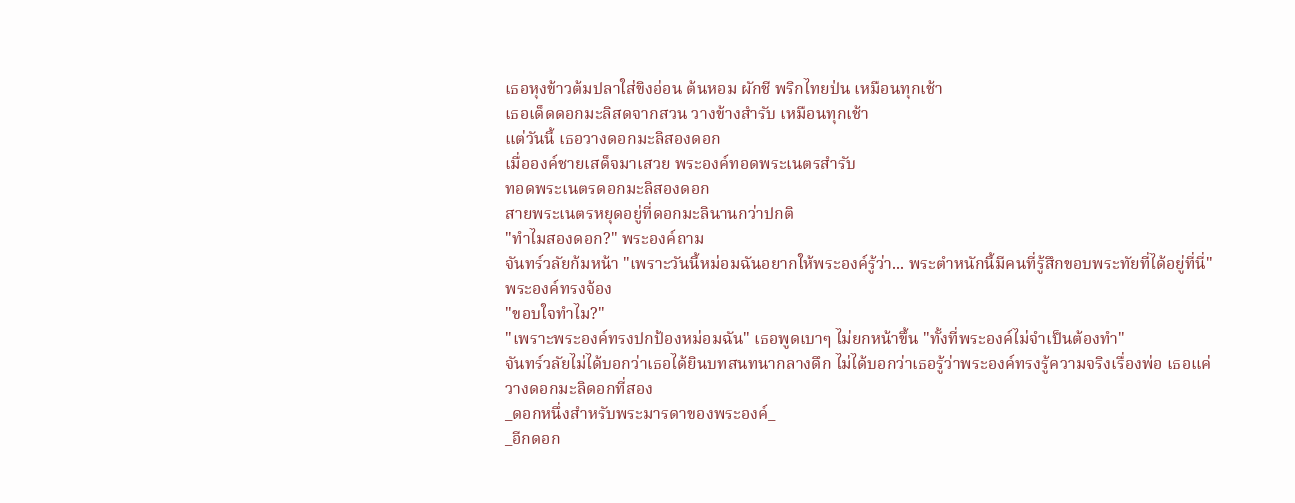เธอหุงข้าวต้มปลาใส่ขิงอ่อน ต้นหอม ผักชี พริกไทยป่น เหมือนทุกเช้า
เธอเด็ดดอกมะลิสดจากสวน วางข้างสำรับ เหมือนทุกเช้า
แต่วันนี้ เธอวางดอกมะลิสองดอก
เมื่อองค์ชายเสด็จมาเสวย พระองค์ทอดพระเนตรสำรับ
ทอดพระเนตรดอกมะลิสองดอก
สายพระเนตรหยุดอยู่ที่ดอกมะลินานกว่าปกติ
"ทำไมสองดอก?" พระองค์ถาม
จันทร์วลัยก้มหน้า "เพราะวันนี้หม่อมฉันอยากให้พระองค์รู้ว่า... พระตำหนักนี้มีคนที่รู้สึกขอบพระทัยที่ได้อยู่ที่นี่"
พระองค์ทรงจ้อง
"ขอบใจทำไม?"
"เพราะพระองค์ทรงปกป้องหม่อมฉัน" เธอพูดเบาๆ ไม่ยกหน้าขึ้น "ทั้งที่พระองค์ไม่จำเป็นต้องทำ"
จันทร์วลัยไม่ได้บอกว่าเธอได้ยินบทสนทนากลางดึก ไม่ได้บอกว่าเธอรู้ว่าพระองค์ทรงรู้ความจริงเรื่องพ่อ เธอแค่วางดอกมะลิดอกที่สอง
_ดอกหนึ่งสำหรับพระมารดาของพระองค์_
_อีกดอก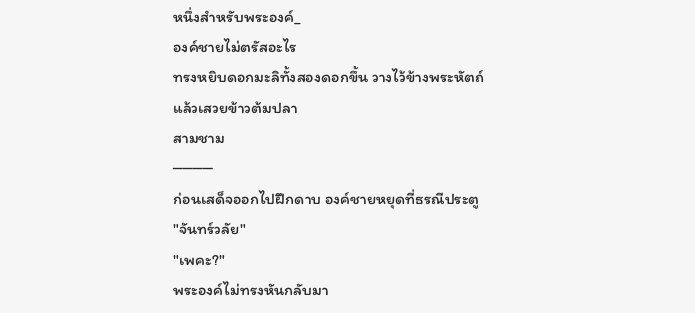หนึ่งสำหรับพระองค์_
องค์ชายไม่ตรัสอะไร
ทรงหยิบดอกมะลิทั้งสองดอกขึ้น วางไว้ข้างพระหัตถ์
แล้วเสวยข้าวต้มปลา
สามชาม
────
ก่อนเสด็จออกไปฝึกดาบ องค์ชายหยุดที่ธรณีประตู
"จันทร์วลัย"
"เพคะ?"
พระองค์ไม่ทรงหันกลับมา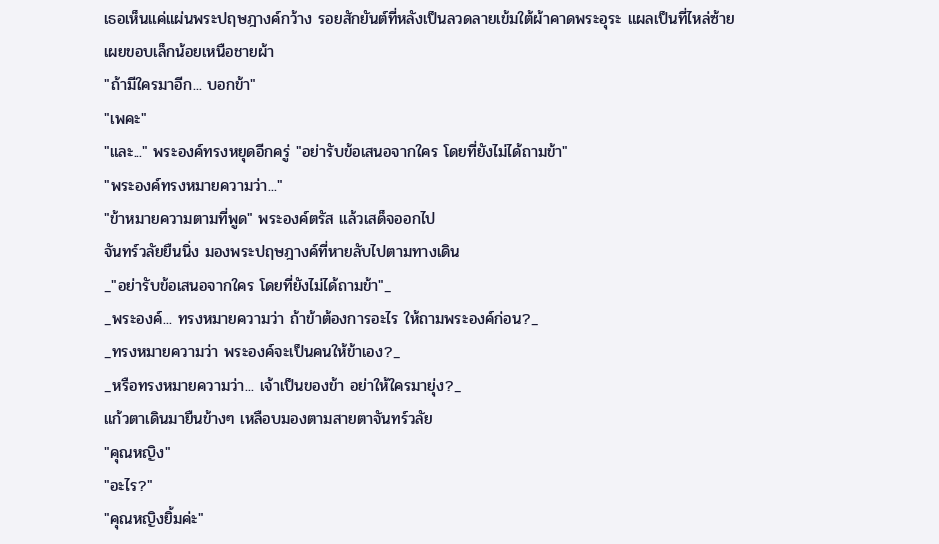เธอเห็นแค่แผ่นพระปฤษฎางค์กว้าง รอยสักยันต์ที่หลังเป็นลวดลายเข้มใต้ผ้าคาดพระอุระ แผลเป็นที่ไหล่ซ้ายเผยขอบเล็กน้อยเหนือชายผ้า
"ถ้ามีใครมาอีก... บอกข้า"
"เพคะ"
"และ..." พระองค์ทรงหยุดอีกครู่ "อย่ารับข้อเสนอจากใคร โดยที่ยังไม่ได้ถามข้า"
"พระองค์ทรงหมายความว่า..."
"ข้าหมายความตามที่พูด" พระองค์ตรัส แล้วเสด็จออกไป
จันทร์วลัยยืนนิ่ง มองพระปฤษฎางค์ที่หายลับไปตามทางเดิน
_"อย่ารับข้อเสนอจากใคร โดยที่ยังไม่ได้ถามข้า"_
_พระองค์... ทรงหมายความว่า ถ้าข้าต้องการอะไร ให้ถามพระองค์ก่อน?_
_ทรงหมายความว่า พระองค์จะเป็นคนให้ข้าเอง?_
_หรือทรงหมายความว่า... เจ้าเป็นของข้า อย่าให้ใครมายุ่ง?_
แก้วตาเดินมายืนข้างๆ เหลือบมองตามสายตาจันทร์วลัย
"คุณหญิง"
"อะไร?"
"คุณหญิงยิ้มค่ะ"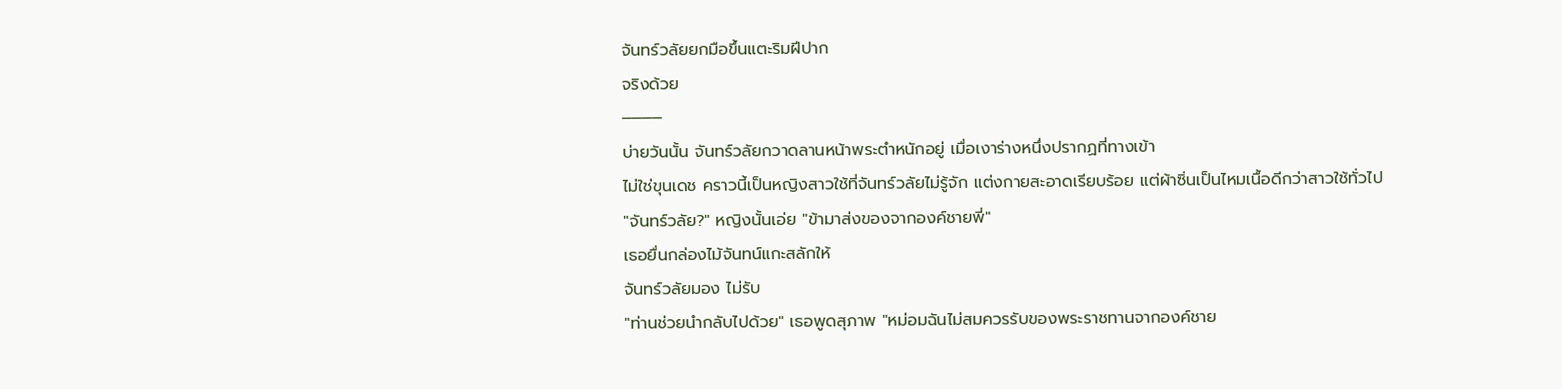จันทร์วลัยยกมือขึ้นแตะริมฝีปาก
จริงด้วย
────
บ่ายวันนั้น จันทร์วลัยกวาดลานหน้าพระตำหนักอยู่ เมื่อเงาร่างหนึ่งปรากฏที่ทางเข้า
ไม่ใช่ขุนเดช คราวนี้เป็นหญิงสาวใช้ที่จันทร์วลัยไม่รู้จัก แต่งกายสะอาดเรียบร้อย แต่ผ้าซิ่นเป็นไหมเนื้อดีกว่าสาวใช้ทั่วไป
"จันทร์วลัย?" หญิงนั้นเอ่ย "ข้ามาส่งของจากองค์ชายพี่"
เธอยื่นกล่องไม้จันทน์แกะสลักให้
จันทร์วลัยมอง ไม่รับ
"ท่านช่วยนำกลับไปด้วย" เธอพูดสุภาพ "หม่อมฉันไม่สมควรรับของพระราชทานจากองค์ชาย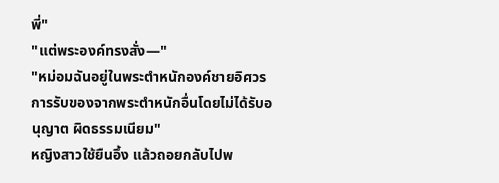พี่"
"แต่พระองค์ทรงสั่ง—"
"หม่อมฉันอยู่ในพระตำหนักองค์ชายอิศวร การรับของจากพระตำหนักอื่นโดยไม่ได้รับอนุญาต ผิดธรรมเนียม"
หญิงสาวใช้ยืนอึ้ง แล้วถอยกลับไปพ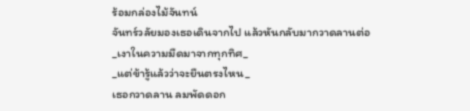ร้อมกล่องไม้จันทน์
จันทร์วลัยมองเธอเดินจากไป แล้วหันกลับมากวาดลานต่อ
_เงาในความมืดมาจากทุกทิศ_
_แต่ข้ารู้แล้วว่าจะยืนตรงไหน_
เธอกวาดลาน ลมพัดดอก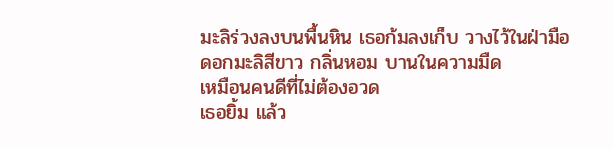มะลิร่วงลงบนพื้นหิน เธอก้มลงเก็บ วางไว้ในฝ่ามือ
ดอกมะลิสีขาว กลิ่นหอม บานในความมืด
เหมือนคนดีที่ไม่ต้องอวด
เธอยิ้ม แล้ว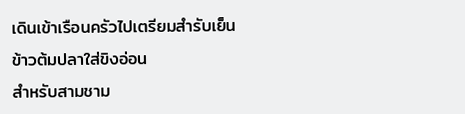เดินเข้าเรือนครัวไปเตรียมสำรับเย็น
ข้าวต้มปลาใส่ขิงอ่อน
สำหรับสามชาม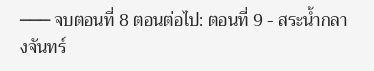─── จบตอนที่ 8 ตอนต่อไป: ตอนที่ 9 - สระน้ำกลางจันทร์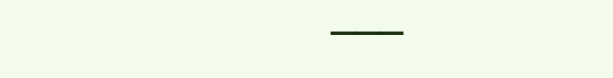───